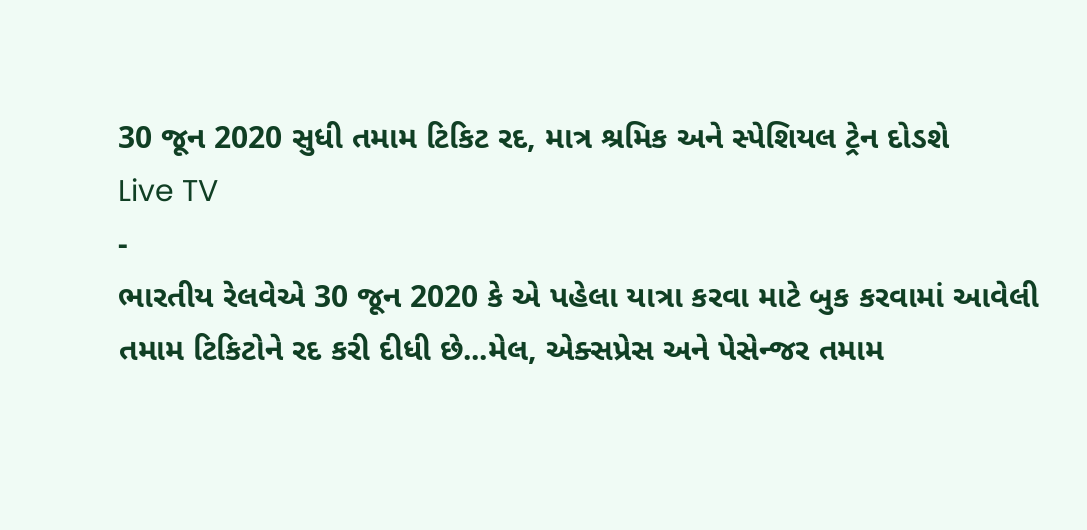30 જૂન 2020 સુધી તમામ ટિકિટ રદ, માત્ર શ્રમિક અને સ્પેશિયલ ટ્રેન દોડશે
Live TV
-
ભારતીય રેલવેએ 30 જૂન 2020 કે એ પહેલા યાત્રા કરવા માટે બુક કરવામાં આવેલી તમામ ટિકિટોને રદ કરી દીધી છે...મેલ, એક્સપ્રેસ અને પેસેન્જર તમામ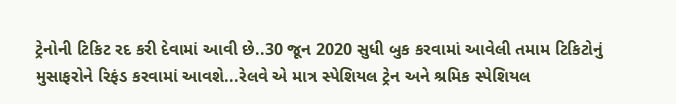ટ્રેનોની ટિકિટ રદ કરી દેવામાં આવી છે..30 જૂન 2020 સુધી બુક કરવામાં આવેલી તમામ ટિકિટોનું મુસાફરોને રિફંડ કરવામાં આવશે...રેલવે એ માત્ર સ્પેશિયલ ટ્રેન અને શ્રમિક સ્પેશિયલ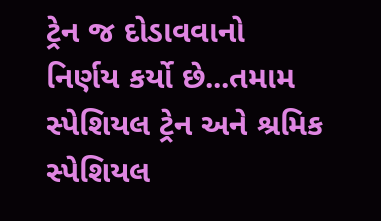ટ્રેન જ દોડાવવાનો નિર્ણય કર્યો છે...તમામ સ્પેશિયલ ટ્રેન અને શ્રમિક સ્પેશિયલ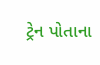ટ્રેન પોતાના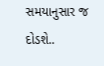સમયાનુસાર જ દોડશે..